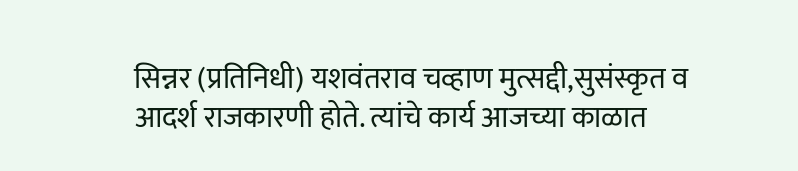सिन्नर (प्रतिनिधी) यशवंतराव चव्हाण मुत्सद्दी,सुसंस्कृत व आदर्श राजकारणी होते. त्यांचे कार्य आजच्या काळात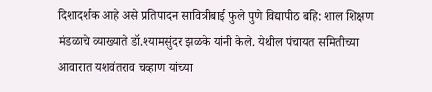दिशादर्शक आहे असे प्रतिपादन सावित्रीबाई फुले पुणे विद्यापीठ बहि: शाल शिक्षण मंडळाचे व्याख्याते डॉ.श्यामसुंदर झळके यांनी केले. येथील पंचायत समितीच्या आवारात यशवंतराव चव्हाण यांच्या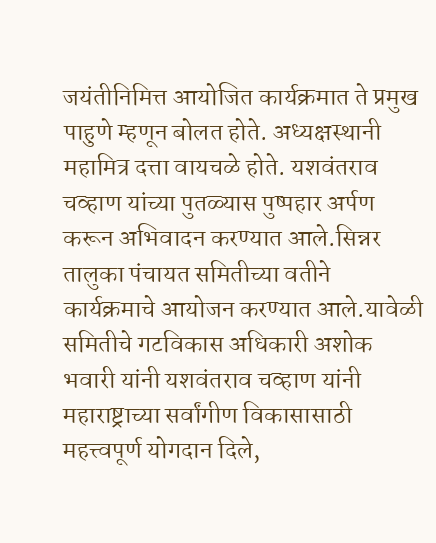जयंतीनिमित्त आयोजित कार्यक्रमात ते प्रमुख पाहुणे म्हणून बोलत होते. अध्यक्षस्थानी महामित्र दत्ता वायचळे होते. यशवंतराव चव्हाण यांच्या पुतळ्यास पुष्पहार अर्पण करून अभिवादन करण्यात आले.सिन्नर तालुका पंचायत समितीच्या वतीने कार्यक्रमाचे आयोजन करण्यात आले.यावेळी समितीचे गटविकास अधिकारी अशोक भवारी यांनी यशवंतराव चव्हाण यांनी महाराष्ट्राच्या सर्वांगीण विकासासाठी महत्त्वपूर्ण योगदान दिले,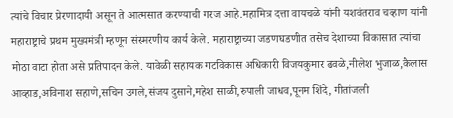त्यांचे विचार प्रेरणादायी असून ते आत्मसात करण्याची गरज आहे.महामित्र दत्ता वायचळे यांनी यशवंतराव चव्हाण यांनी महाराष्ट्राचे प्रथम मुख्यमंत्री म्हणून संस्मरणीय कार्य केले. महाराष्ट्राच्या जडणघडणीत तसेच देशाच्या विकासात त्यांचा मोठा वाटा होता असे प्रतिपादन केले. यावेळी सहायक गटविकास अधिकारी विजयकुमार ढवळे,नीलेश भुजाळ,कैलास आव्हाड,अविनाश सहाणे,सचिन उगले,संजय दुसाने,महेश साळी,रुपाली जाधव,पूनम शिंदे, गीतांजली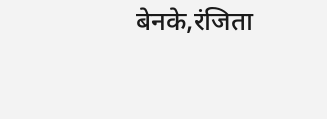बेनके,रंजिता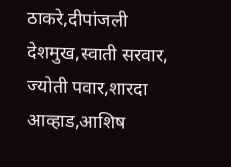ठाकरे,दीपांजली देशमुख,स्वाती सरवार, ज्योती पवार,शारदा आव्हाड,आशिष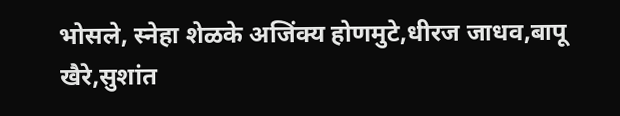भोसले, स्नेहा शेळके अजिंक्य होणमुटे,धीरज जाधव,बापू खैरे,सुशांत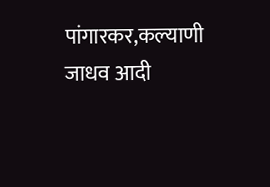पांगारकर,कल्याणी जाधव आदी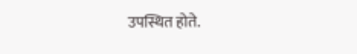उपस्थित होते.